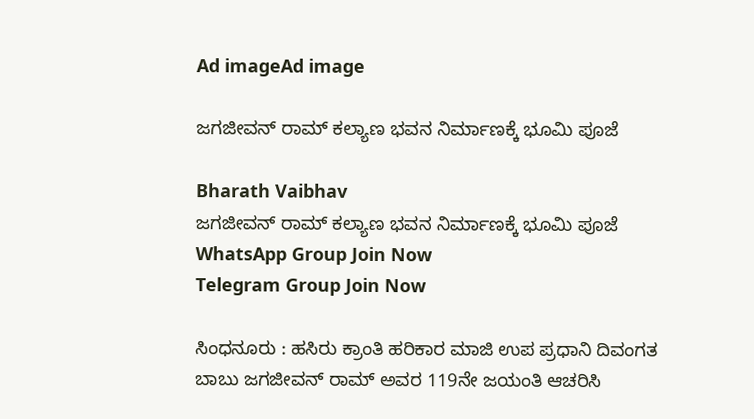Ad imageAd image

ಜಗಜೀವನ್ ರಾಮ್ ಕಲ್ಯಾಣ ಭವನ ನಿರ್ಮಾಣಕ್ಕೆ ಭೂಮಿ ಪೂಜೆ

Bharath Vaibhav
ಜಗಜೀವನ್ ರಾಮ್ ಕಲ್ಯಾಣ ಭವನ ನಿರ್ಮಾಣಕ್ಕೆ ಭೂಮಿ ಪೂಜೆ
WhatsApp Group Join Now
Telegram Group Join Now

ಸಿಂಧನೂರು : ಹಸಿರು ಕ್ರಾಂತಿ ಹರಿಕಾರ ಮಾಜಿ ಉಪ ಪ್ರಧಾನಿ ದಿವಂಗತ ಬಾಬು ಜಗಜೀವನ್ ರಾಮ್ ಅವರ 119ನೇ ಜಯಂತಿ ಆಚರಿಸಿ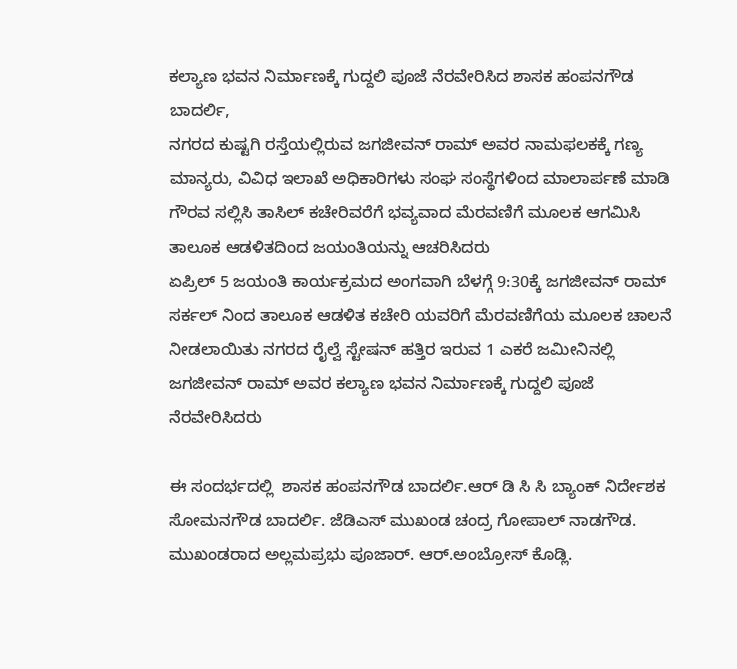ಕಲ್ಯಾಣ ಭವನ ನಿರ್ಮಾಣಕ್ಕೆ ಗುದ್ದಲಿ ಪೂಜೆ ನೆರವೇರಿಸಿದ ಶಾಸಕ ಹಂಪನಗೌಡ ಬಾದರ್ಲಿ,
ನಗರದ ಕುಷ್ಟಗಿ ರಸ್ತೆಯಲ್ಲಿರುವ ಜಗಜೀವನ್ ರಾಮ್ ಅವರ ನಾಮಫಲಕಕ್ಕೆ ಗಣ್ಯ ಮಾನ್ಯರು, ವಿವಿಧ ಇಲಾಖೆ ಅಧಿಕಾರಿಗಳು ಸಂಘ ಸಂಸ್ಥೆಗಳಿಂದ ಮಾಲಾರ್ಪಣೆ ಮಾಡಿ ಗೌರವ ಸಲ್ಲಿಸಿ ತಾಸಿಲ್ ಕಚೇರಿವರೆಗೆ ಭವ್ಯವಾದ ಮೆರವಣಿಗೆ ಮೂಲಕ ಆಗಮಿಸಿ ತಾಲೂಕ ಆಡಳಿತದಿಂದ ಜಯಂತಿಯನ್ನು ಆಚರಿಸಿದರು
ಏಪ್ರಿಲ್ 5 ಜಯಂತಿ ಕಾರ್ಯಕ್ರಮದ ಅಂಗವಾಗಿ ಬೆಳಗ್ಗೆ 9:30ಕ್ಕೆ ಜಗಜೀವನ್ ರಾಮ್ ಸರ್ಕಲ್ ನಿಂದ ತಾಲೂಕ ಆಡಳಿತ ಕಚೇರಿ ಯವರಿಗೆ ಮೆರವಣಿಗೆಯ ಮೂಲಕ ಚಾಲನೆ ನೀಡಲಾಯಿತು ನಗರದ ರೈಲ್ವೆ ಸ್ಟೇಷನ್ ಹತ್ತಿರ ಇರುವ 1 ಎಕರೆ ಜಮೀನಿನಲ್ಲಿ ಜಗಜೀವನ್ ರಾಮ್ ಅವರ ಕಲ್ಯಾಣ ಭವನ ನಿರ್ಮಾಣಕ್ಕೆ ಗುದ್ದಲಿ ಪೂಜೆ ನೆರವೇರಿಸಿದರು

ಈ ಸಂದರ್ಭದಲ್ಲಿ  ಶಾಸಕ ಹಂಪನಗೌಡ ಬಾದರ್ಲಿ.ಆರ್ ಡಿ ಸಿ ಸಿ ಬ್ಯಾಂಕ್ ನಿರ್ದೇಶಕ ಸೋಮನಗೌಡ ಬಾದರ್ಲಿ. ಜೆಡಿಎಸ್ ಮುಖಂಡ ಚಂದ್ರ ಗೋಪಾಲ್ ನಾಡಗೌಡ. ಮುಖಂಡರಾದ ಅಲ್ಲಮಪ್ರಭು ಪೂಜಾರ್. ಆರ್.ಅಂಬ್ರೋಸ್ ಕೊಡ್ಲಿ.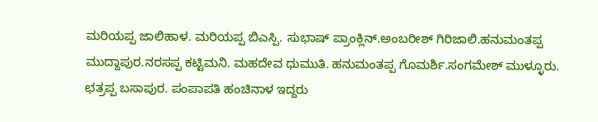ಮರಿಯಪ್ಪ ಜಾಲಿಹಾಳ. ಮರಿಯಪ್ಪ ಬಿಎಸ್ಪಿ. ಸುಭಾಷ್ ಪ್ರಾಂಕ್ಲಿನ್.ಅಂಬರೀಶ್ ಗಿರಿಜಾಲಿ.ಹನುಮಂತಪ್ಪ ಮುದ್ದಾಪುರ.ನರಸಪ್ಪ ಕಟ್ಟಿಮನಿ. ಮಹದೇವ ಧುಮುತಿ. ಹನುಮಂತಪ್ಪ ಗೊಮರ್ಶಿ.ಸಂಗಮೇಶ್ ಮುಳ್ಳೂರು. ಛತ್ರಪ್ಪ ಬಸಾಪುರ. ಪಂಪಾಪತಿ ಹಂಚಿನಾಳ ಇದ್ದರು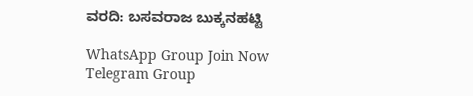ವರದಿ: ಬಸವರಾಜ ಬುಕ್ಕನಹಟ್ಟಿ

WhatsApp Group Join Now
Telegram Group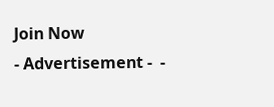Join Now
- Advertisement -  -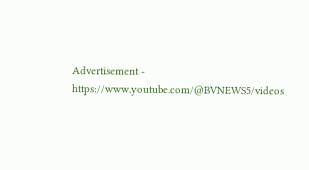Advertisement -  https://www.youtube.com/@BVNEWS5/videos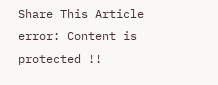Share This Article
error: Content is protected !!